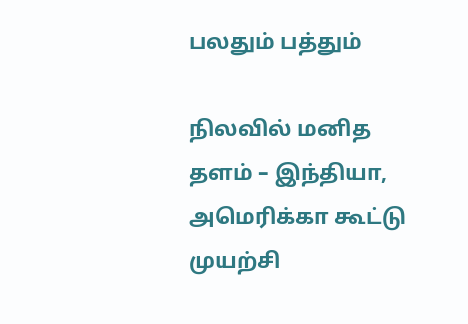பலதும் பத்தும்

நிலவில் மனித தளம் – இந்தியா, அமெரிக்கா கூட்டு முயற்சி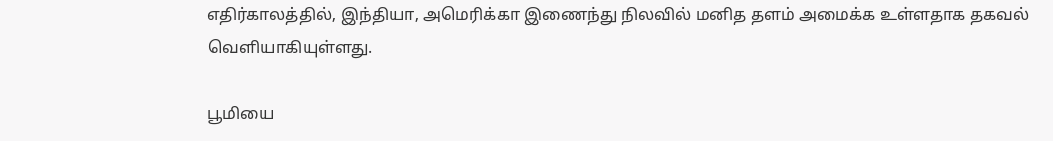எதிர்காலத்தில், இந்தியா, அமெரிக்கா இணைந்து நிலவில் மனித தளம் அமைக்க உள்ளதாக தகவல் வெளியாகியுள்ளது.

பூமியை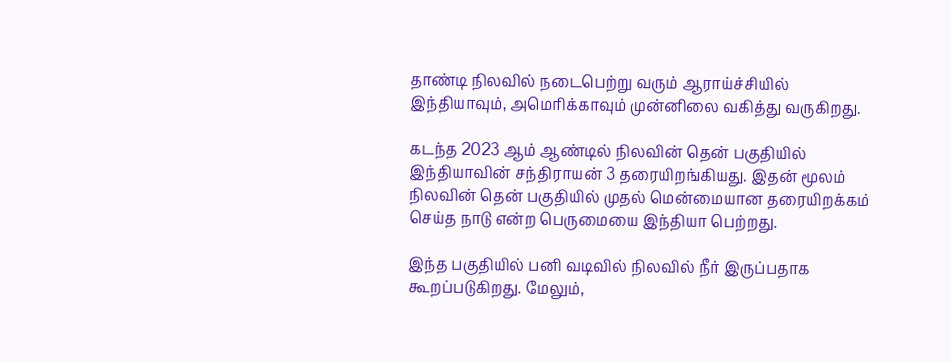தாண்டி நிலவில் நடைபெற்று வரும் ஆராய்ச்சியில் இந்தியாவும், அமெரிக்காவும் முன்னிலை வகித்து வருகிறது.

கடந்த 2023 ஆம் ஆண்டில் நிலவின் தென் பகுதியில் இந்தியாவின் சந்திராயன் 3 தரையிறங்கியது. இதன் மூலம் நிலவின் தென் பகுதியில் முதல் மென்மையான தரையிறக்கம் செய்த நாடு என்ற பெருமையை இந்தியா பெற்றது.

இந்த பகுதியில் பனி வடிவில் நிலவில் நீர் இருப்பதாக கூறப்படுகிறது. மேலும்,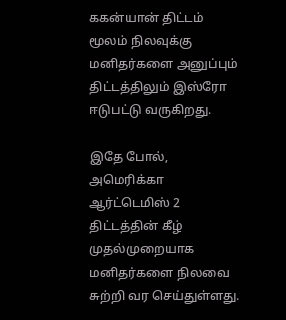ககன்யான் திட்டம் மூலம் நிலவுக்கு மனிதர்களை அனுப்பும் திட்டத்திலும் இஸ்ரோ ஈடுபட்டு வருகிறது.

இதே போல், அமெரிக்கா ஆர்ட்டெமிஸ் 2 திட்டத்தின் கீழ் முதல்முறையாக மனிதர்களை நிலவை சுற்றி வர செய்துள்ளது.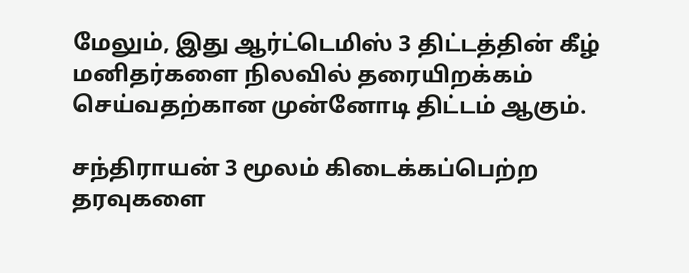மேலும், இது ஆர்ட்டெமிஸ் 3 திட்டத்தின் கீழ் மனிதர்களை நிலவில் தரையிறக்கம் செய்வதற்கான முன்னோடி திட்டம் ஆகும்.

சந்திராயன் 3 மூலம் கிடைக்கப்பெற்ற தரவுகளை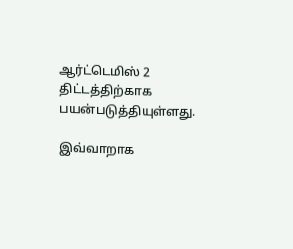ஆர்ட்டெமிஸ் 2 திட்டத்திற்காக பயன்படுத்தியுள்ளது.

இவ்வாறாக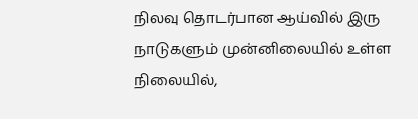நிலவு தொடர்பான ஆய்வில் இரு நாடுகளும் முன்னிலையில் உள்ள நிலையில்,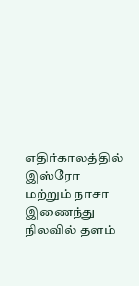எதிர்காலத்தில் இஸ்ரோ மற்றும் நாசா இணைந்து நிலவில் தளம்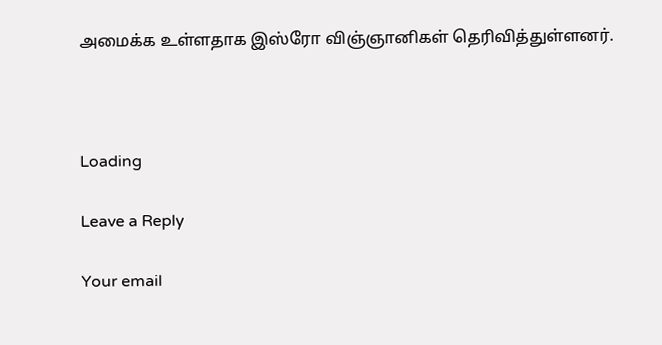அமைக்க உள்ளதாக இஸ்ரோ விஞ்ஞானிகள் தெரிவித்துள்ளனர்.



Loading

Leave a Reply

Your email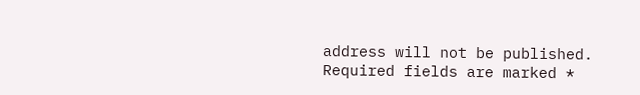address will not be published. Required fields are marked *